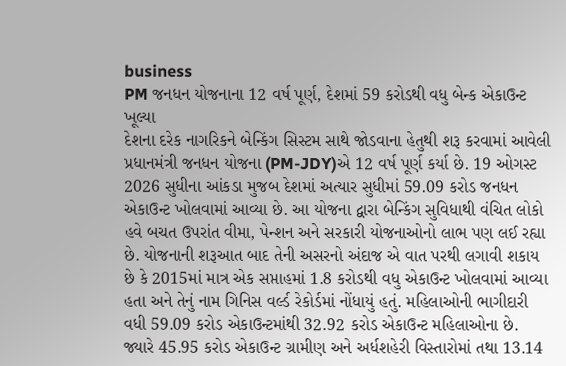business
PM જનધન યોજનાના 12 વર્ષ પૂર્ણ, દેશમાં 59 કરોડથી વધુ બેન્ક એકાઉન્ટ ખૂલ્યા
દેશના દરેક નાગરિકને બેન્કિંગ સિસ્ટમ સાથે જોડવાના હેતુથી શરૂ કરવામાં આવેલી પ્રધાનમંત્રી જનધન યોજના (PM-JDY)એ 12 વર્ષ પૂર્ણ કર્યા છે. 19 ઓગસ્ટ 2026 સુધીના આંકડા મુજબ દેશમાં અત્યાર સુધીમાં 59.09 કરોડ જનધન એકાઉન્ટ ખોલવામાં આવ્યા છે. આ યોજના દ્વારા બેન્કિંગ સુવિધાથી વંચિત લોકો હવે બચત ઉપરાંત વીમા, પેન્શન અને સરકારી યોજનાઓનો લાભ પણ લઈ રહ્યા છે. યોજનાની શરૂઆત બાદ તેની અસરનો અંદાજ એ વાત પરથી લગાવી શકાય છે કે 2015માં માત્ર એક સપ્તાહમાં 1.8 કરોડથી વધુ એકાઉન્ટ ખોલવામાં આવ્યા હતા અને તેનું નામ ગિનિસ વર્લ્ડ રેકોર્ડમાં નોંધાયું હતું. મહિલાઓની ભાગીદારી વધી 59.09 કરોડ એકાઉન્ટમાંથી 32.92 કરોડ એકાઉન્ટ મહિલાઓના છે. જ્યારે 45.95 કરોડ એકાઉન્ટ ગ્રામીણ અને અર્ધશહેરી વિસ્તારોમાં તથા 13.14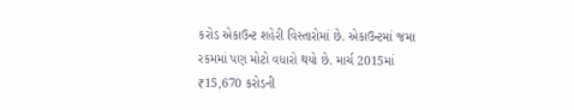કરોડ એકાઉન્ટ શહેરી વિસ્તારોમાં છે. એકાઉન્ટમાં જમા રકમમાં પણ મોટો વધારો થયો છે. માર્ચ 2015માં ₹15,670 કરોડની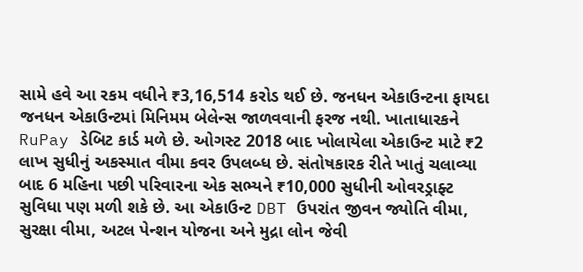સામે હવે આ રકમ વધીને ₹3,16,514 કરોડ થઈ છે. જનધન એકાઉન્ટના ફાયદા જનધન એકાઉન્ટમાં મિનિમમ બેલેન્સ જાળવવાની ફરજ નથી. ખાતાધારકને RuPay ડેબિટ કાર્ડ મળે છે. ઓગસ્ટ 2018 બાદ ખોલાયેલા એકાઉન્ટ માટે ₹2 લાખ સુધીનું અકસ્માત વીમા કવર ઉપલબ્ધ છે. સંતોષકારક રીતે ખાતું ચલાવ્યા બાદ 6 મહિના પછી પરિવારના એક સભ્યને ₹10,000 સુધીની ઓવરડ્રાફ્ટ સુવિધા પણ મળી શકે છે. આ એકાઉન્ટ DBT ઉપરાંત જીવન જ્યોતિ વીમા, સુરક્ષા વીમા, અટલ પેન્શન યોજના અને મુદ્રા લોન જેવી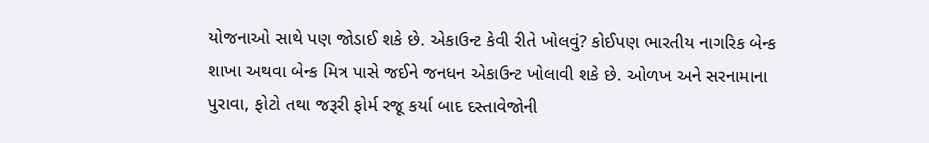યોજનાઓ સાથે પણ જોડાઈ શકે છે. એકાઉન્ટ કેવી રીતે ખોલવું? કોઈપણ ભારતીય નાગરિક બેન્ક શાખા અથવા બેન્ક મિત્ર પાસે જઈને જનધન એકાઉન્ટ ખોલાવી શકે છે. ઓળખ અને સરનામાના પુરાવા, ફોટો તથા જરૂરી ફોર્મ રજૂ કર્યા બાદ દસ્તાવેજોની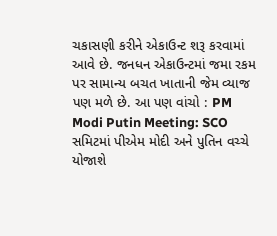ચકાસણી કરીને એકાઉન્ટ શરૂ કરવામાં આવે છે. જનધન એકાઉન્ટમાં જમા રકમ પર સામાન્ય બચત ખાતાની જેમ વ્યાજ પણ મળે છે. આ પણ વાંચો : PM Modi Putin Meeting: SCO સમિટમાં પીએમ મોદી અને પુતિન વચ્ચે યોજાશે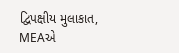દ્વિપક્ષીય મુલાકાત, MEAએ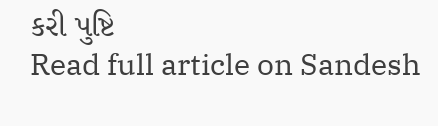કરી પુષ્ટિ
Read full article on Sandesh